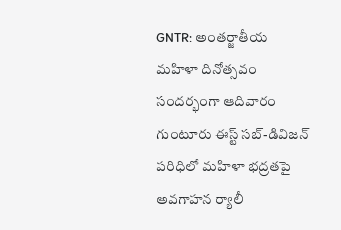GNTR: అంతర్జాతీయ మహిళా దినోత్సవం సందర్భంగా ఆదివారం గుంటూరు ఈస్ట్ సబ్-డివిజన్ పరిధిలో మహిళా భద్రతపై అవగాహన ర్యాలీ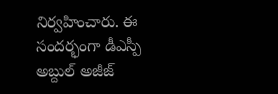నిర్వహించారు. ఈ సందర్భంగా డీఎస్పీ అబ్దుల్ అజీజ్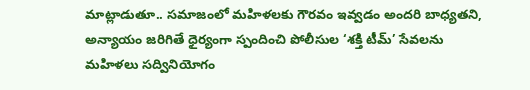మాట్లాడుతూ.. సమాజంలో మహిళలకు గౌరవం ఇవ్వడం అందరి బాధ్యతని, అన్యాయం జరిగితే ధైర్యంగా స్పందించి పోలీసుల ‘శక్తి టీమ్’ సేవలను మహిళలు సద్వినియోగం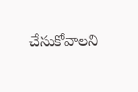చేసుకోవాలని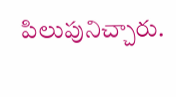పిలుపునిచ్చారు.